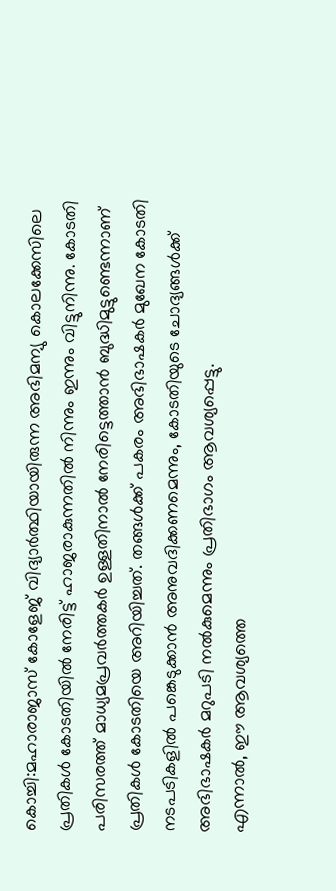കൊച്ചി:മഹാരാജാസ് കോളേജ് വിദ്യാർത്ഥിയായിരുന്ന അഭിമന്യു കൊലക്കേസിലെ പ്രതികൾ കോടതിയിൽ നേരിട്ട് ഹാജരാകുന്നതിൽ നിന്നും ഇന്നും വിട്ടുനിന്നു. കോടതി പരിസരത്ത് മാധ്യമപ്രവർത്തകർ ഉള്ളതിനാൽ നേരിട്ടെത്താൻ ബുദ്ധിമുട്ടുണ്ടെന്നാണ് പ്രതികൾ കോടതിയെ അറിയിച്ചത്. തങ്ങൾക്ക് പകരം അഭിഭാഷകർ മുഖേന കോടതി നടപടികളിൽ പങ്കെടുക്കാൻ അനുവദിക്കണമെന്നും, കോടതിയുടെ ചോദ്യങ്ങൾക്ക് അഭിഭാഷകർ മറുപടി നൽകുമെന്നും പ്രതിഭാഗം ആവശ്യപ്പെട്ടു.
എന്നാൽ, ഈ ആവശ്യത്തെ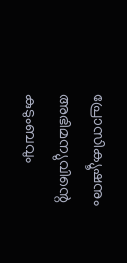പ്രോസിക്യൂഷനും അഭിമന്യുവിന്റെ കുടുംബവും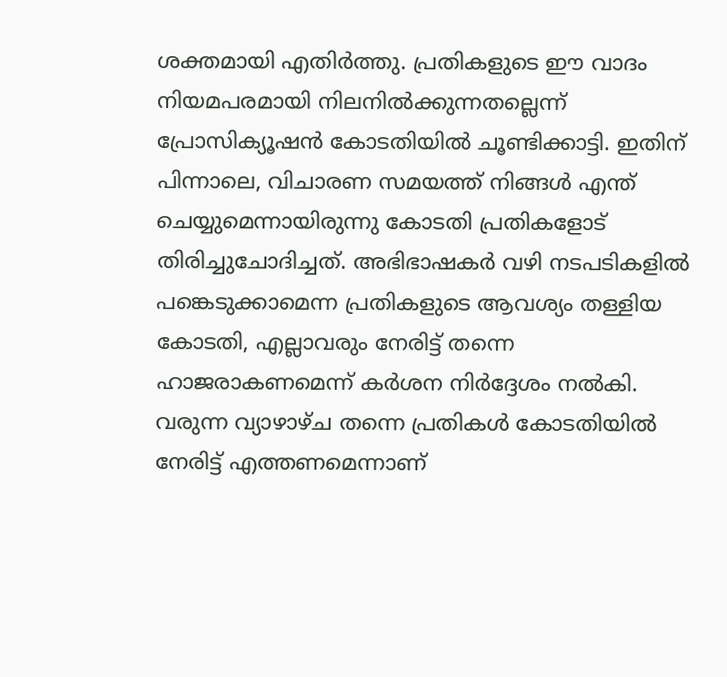ശക്തമായി എതിർത്തു. പ്രതികളുടെ ഈ വാദം നിയമപരമായി നിലനിൽക്കുന്നതല്ലെന്ന് പ്രോസിക്യൂഷൻ കോടതിയിൽ ചൂണ്ടിക്കാട്ടി. ഇതിന് പിന്നാലെ, വിചാരണ സമയത്ത് നിങ്ങൾ എന്ത് ചെയ്യുമെന്നായിരുന്നു കോടതി പ്രതികളോട് തിരിച്ചുചോദിച്ചത്. അഭിഭാഷകർ വഴി നടപടികളിൽ പങ്കെടുക്കാമെന്ന പ്രതികളുടെ ആവശ്യം തള്ളിയ കോടതി, എല്ലാവരും നേരിട്ട് തന്നെ ഹാജരാകണമെന്ന് കർശന നിർദ്ദേശം നൽകി.
വരുന്ന വ്യാഴാഴ്ച തന്നെ പ്രതികൾ കോടതിയിൽ നേരിട്ട് എത്തണമെന്നാണ്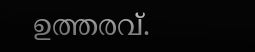ഉത്തരവ്.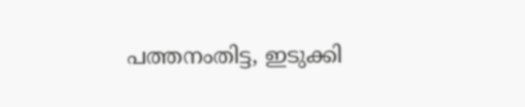പത്തനംതിട്ട, ഇടുക്കി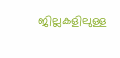ജില്ലകളിലുള്ള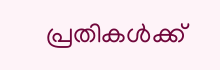പ്രതികൾക്ക്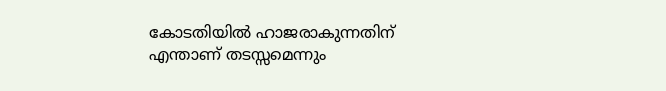കോടതിയിൽ ഹാജരാകുന്നതിന് എന്താണ് തടസ്സമെന്നും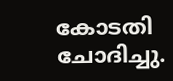കോടതി ചോദിച്ചു.